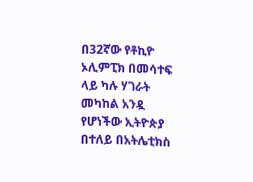በ32ኛው የቶኪዮ ኦሊምፒክ በመሳተፍ ላይ ካሉ ሃገራት መካከል አንዷ የሆነችው ኢትዮጵያ በተለይ በአትሌቲክስ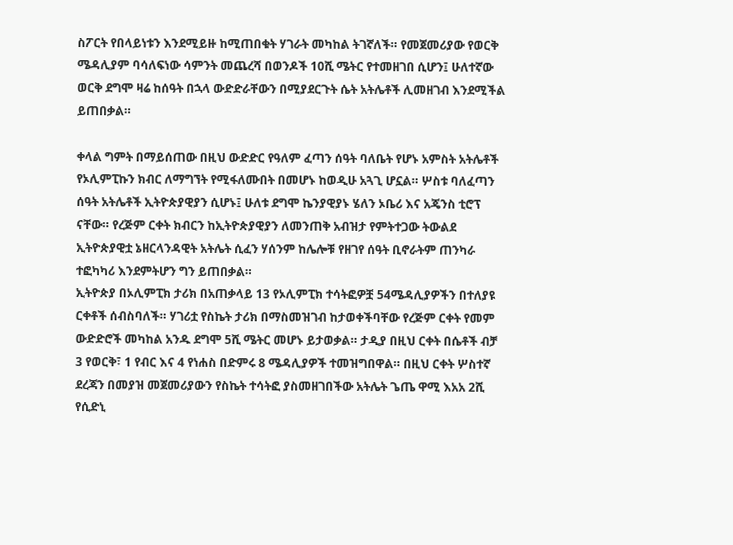ስፖርት የበላይነቱን እንደሚይዙ ከሚጠበቁት ሃገራት መካከል ትገኛለች። የመጀመሪያው የወርቅ ሜዳሊያም ባሳለፍነው ሳምንት መጨረሻ በወንዶች 10ሺ ሜትር የተመዘገበ ሲሆን፤ ሁለተኛው ወርቅ ደግሞ ዛሬ ከሰዓት በኋላ ውድድራቸውን በሚያደርጉት ሴት አትሌቶች ሊመዘገብ እንደሚችል ይጠበቃል።

ቀላል ግምት በማይሰጠው በዚህ ውድድር የዓለም ፈጣን ሰዓት ባለቤት የሆኑ አምስት አትሌቶች የኦሊምፒኩን ክብር ለማግኘት የሚፋለሙበት በመሆኑ ከወዲሁ አጓጊ ሆኗል። ሦስቱ ባለፈጣን ሰዓት አትሌቶች ኢትዮጵያዊያን ሲሆኑ፤ ሁለቱ ደግሞ ኬንያዊያኑ ሄለን ኦቤሪ እና አጄንስ ቲሮፕ ናቸው። የረጅም ርቀት ክብርን ከኢትዮጵያዊያን ለመንጠቅ አብዝታ የምትተጋው ትውልደ ኢትዮጵያዊቷ ኔዘርላንዳዊት አትሌት ሲፈን ሃሰንም ከሌሎቹ የዘገየ ሰዓት ቢኖራትም ጠንካራ ተፎካካሪ እንደምትሆን ግን ይጠበቃል።
ኢትዮጵያ በኦሊምፒክ ታሪክ በአጠቃላይ 13 የኦሊምፒክ ተሳትፎዎቿ 54ሜዳሊያዎችን በተለያዩ ርቀቶች ሰብስባለች። ሃገሪቷ የስኬት ታሪክ በማስመዝገብ ከታወቀችባቸው የረጅም ርቀት የመም ውድድሮች መካከል አንዱ ደግሞ 5ሺ ሜትር መሆኑ ይታወቃል። ታዲያ በዚህ ርቀት በሴቶች ብቻ 3 የወርቅ፣ 1 የብር እና 4 የነሐስ በድምሩ 8 ሜዳሊያዎች ተመዝግበዋል። በዚህ ርቀት ሦስተኛ ደረጃን በመያዝ መጀመሪያውን የስኬት ተሳትፎ ያስመዘገበችው አትሌት ጌጤ ዋሚ እአአ 2ሺ የሲድኒ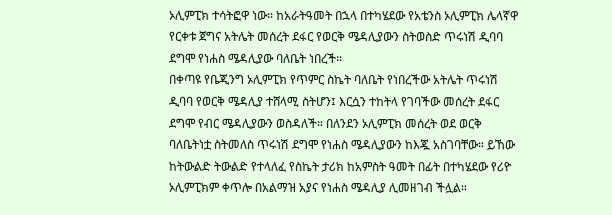ኦሊምፒክ ተሳትፎዋ ነው። ከአራትዓመት በኋላ በተካሄደው የአቴንስ ኦሊምፒክ ሌላኛዋ የርቀቱ ጀግና አትሌት መሰረት ደፋር የወርቅ ሜዳሊያውን ስትወስድ ጥሩነሽ ዲባባ ደግሞ የነሐስ ሜዳሊያው ባለቤት ነበረች።
በቀጣዩ የቤጂንግ ኦሊምፒክ የጥምር ስኬት ባለቤት የነበረችው አትሌት ጥሩነሽ ዲባባ የወርቅ ሜዳሊያ ተሸላሚ ስትሆን፤ እርሷን ተከትላ የገባችው መሰረት ደፋር ደግሞ የብር ሜዳሊያውን ወስዳለች። በለንደን ኦሊምፒክ መሰረት ወደ ወርቅ ባለቤትነቷ ስትመለስ ጥሩነሽ ደግሞ የነሐስ ሜዳሊያውን ከእጇ አስገባቸው። ይኸው ከትውልድ ትውልድ የተላለፈ የስኬት ታሪክ ከአምስት ዓመት በፊት በተካሄደው የሪዮ ኦሊምፒክም ቀጥሎ በአልማዝ አያና የነሐስ ሜዳሊያ ሊመዘገብ ችሏል።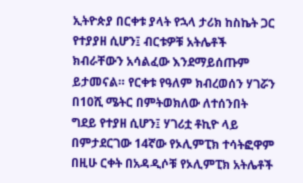ኢትዮጵያ በርቀቱ ያላት የኋላ ታሪክ ከስኬት ጋር የተያያዘ ሲሆን፤ ብርቱዎቹ አትሌቶች ክብራቸውን አሳልፈው እንደማይሰጡም ይታመናል። የርቀቱ የዓለም ክብረወሰን ሃገሯን በ10ሺ ሜትር በምትወክለው ለተሰንበት ግደይ የተያዘ ሲሆን፤ ሃገሪቷ ቶኪዮ ላይ በምታደርገው 14ኛው የኦሊምፒክ ተሳትፎዋም በዚሁ ርቀት በአዳዲሶቹ የኦሊምፒክ አትሌቶች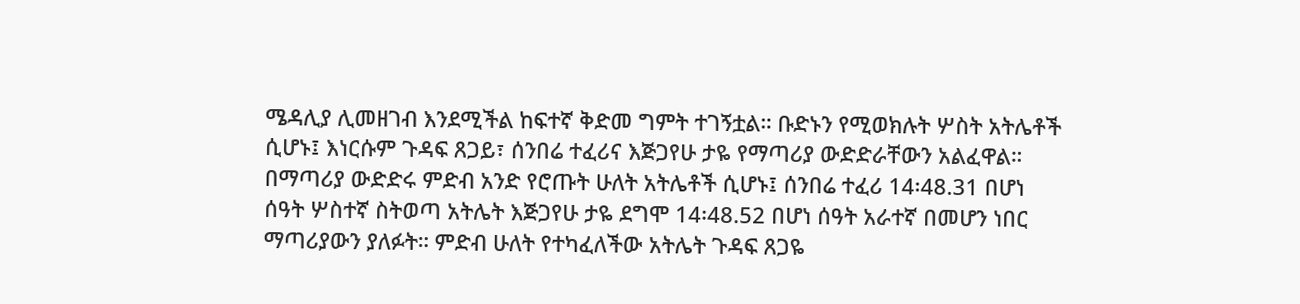ሜዳሊያ ሊመዘገብ እንደሚችል ከፍተኛ ቅድመ ግምት ተገኝቷል። ቡድኑን የሚወክሉት ሦስት አትሌቶች ሲሆኑ፤ እነርሱም ጉዳፍ ጸጋይ፣ ሰንበሬ ተፈሪና እጅጋየሁ ታዬ የማጣሪያ ውድድራቸውን አልፈዋል።
በማጣሪያ ውድድሩ ምድብ አንድ የሮጡት ሁለት አትሌቶች ሲሆኑ፤ ሰንበሬ ተፈሪ 14፡48.31 በሆነ ሰዓት ሦስተኛ ስትወጣ አትሌት እጅጋየሁ ታዬ ደግሞ 14፡48.52 በሆነ ሰዓት አራተኛ በመሆን ነበር ማጣሪያውን ያለፉት። ምድብ ሁለት የተካፈለችው አትሌት ጉዳፍ ጸጋዬ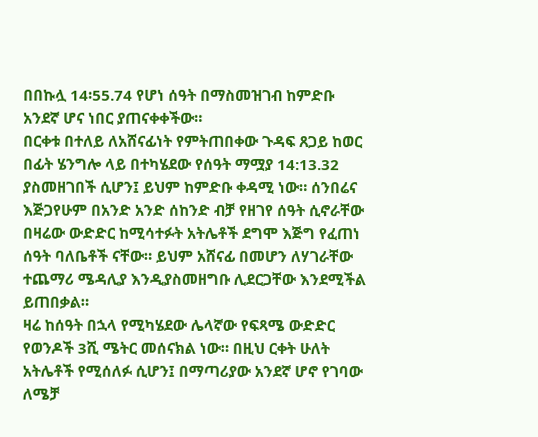በበኩሏ 14፡55.74 የሆነ ሰዓት በማስመዝገብ ከምድቡ አንደኛ ሆና ነበር ያጠናቀቀችው።
በርቀቱ በተለይ ለአሸናፊነት የምትጠበቀው ጉዳፍ ጸጋይ ከወር በፊት ሄንግሎ ላይ በተካሄደው የሰዓት ማሟያ 14:13.32 ያስመዘገበች ሲሆን፤ ይህም ከምድቡ ቀዳሚ ነው። ሰንበሬና እጅጋየሁም በአንድ አንድ ሰከንድ ብቻ የዘገየ ሰዓት ሲኖራቸው በዛሬው ውድድር ከሚሳተፉት አትሌቶች ደግሞ እጅግ የፈጠነ ሰዓት ባለቤቶች ናቸው። ይህም አሸናፊ በመሆን ለሃገራቸው ተጨማሪ ሜዳሊያ እንዲያስመዘግቡ ሊደርጋቸው እንደሚችል ይጠበቃል።
ዛሬ ከሰዓት በኋላ የሚካሄደው ሌላኛው የፍጻሜ ውድድር የወንዶች 3ሺ ሜትር መሰናክል ነው። በዚህ ርቀት ሁለት አትሌቶች የሚሰለፉ ሲሆን፤ በማጣሪያው አንደኛ ሆኖ የገባው ለሜቻ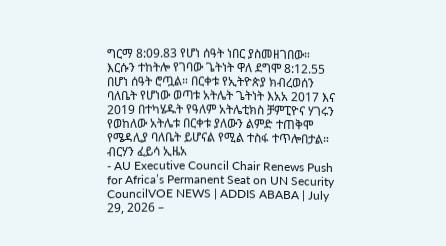ግርማ 8:09.83 የሆነ ሰዓት ነበር ያስመዘገበው። እርሱን ተከትሎ የገባው ጌትነት ዋለ ደግሞ 8:12.55 በሆነ ሰዓት ሮጧል። በርቀቱ የኢትዮጵያ ክብረወሰን ባለቤት የሆነው ወጣቱ አትሌት ጌትነት እአአ 2017 እና 2019 በተካሄዱት የዓለም አትሌቲክስ ቻምፒዮና ሃገሩን የወከለው አትሌቱ በርቀቱ ያለውን ልምድ ተጠቅሞ የሜዳሊያ ባለቤት ይሆናል የሚል ተስፋ ተጥሎበታል።
ብርሃን ፈይሳ ኢዜአ
- AU Executive Council Chair Renews Push for Africa’s Permanent Seat on UN Security CouncilVOE NEWS | ADDIS ABABA | July 29, 2026 –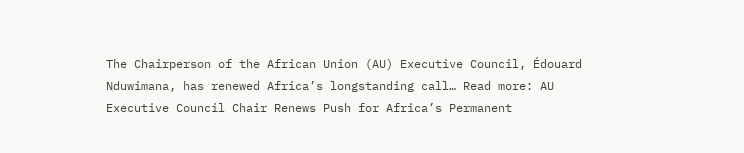The Chairperson of the African Union (AU) Executive Council, Édouard Nduwimana, has renewed Africa’s longstanding call… Read more: AU Executive Council Chair Renews Push for Africa’s Permanent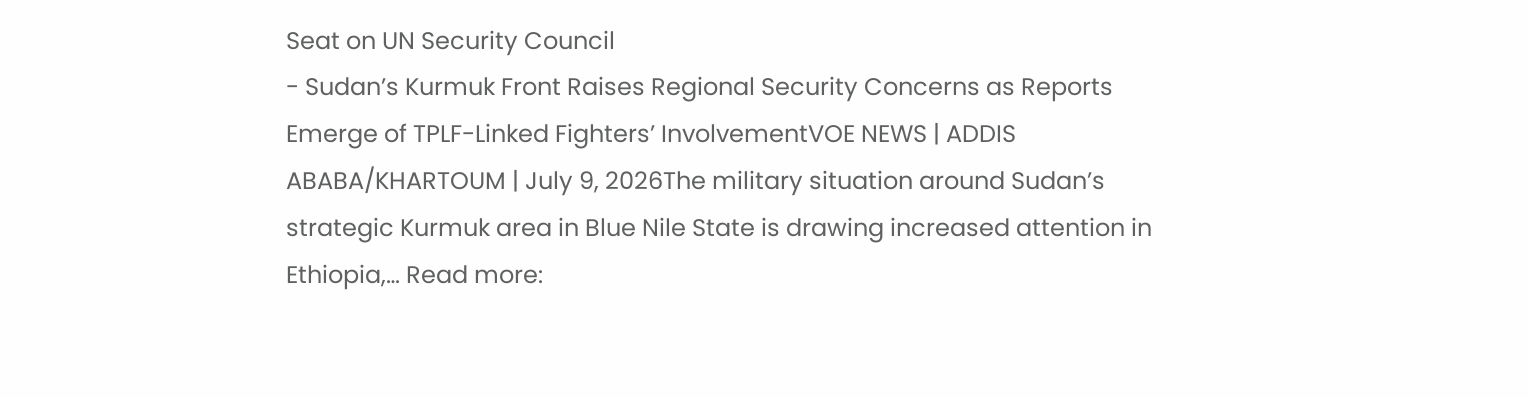Seat on UN Security Council
- Sudan’s Kurmuk Front Raises Regional Security Concerns as Reports Emerge of TPLF-Linked Fighters’ InvolvementVOE NEWS | ADDIS ABABA/KHARTOUM | July 9, 2026The military situation around Sudan’s strategic Kurmuk area in Blue Nile State is drawing increased attention in Ethiopia,… Read more: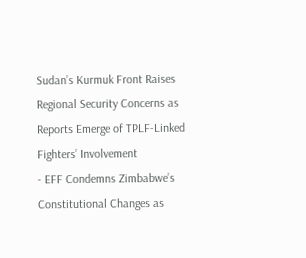Sudan’s Kurmuk Front Raises Regional Security Concerns as Reports Emerge of TPLF-Linked Fighters’ Involvement
- EFF Condemns Zimbabwe’s Constitutional Changes as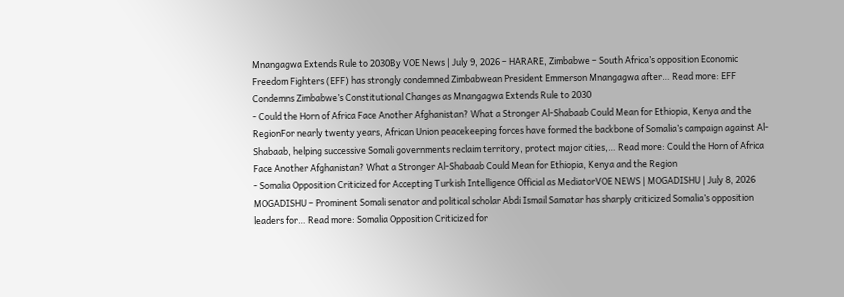Mnangagwa Extends Rule to 2030By VOE News | July 9, 2026 – HARARE, Zimbabwe – South Africa’s opposition Economic Freedom Fighters (EFF) has strongly condemned Zimbabwean President Emmerson Mnangagwa after… Read more: EFF Condemns Zimbabwe’s Constitutional Changes as Mnangagwa Extends Rule to 2030
- Could the Horn of Africa Face Another Afghanistan? What a Stronger Al-Shabaab Could Mean for Ethiopia, Kenya and the RegionFor nearly twenty years, African Union peacekeeping forces have formed the backbone of Somalia’s campaign against Al-Shabaab, helping successive Somali governments reclaim territory, protect major cities,… Read more: Could the Horn of Africa Face Another Afghanistan? What a Stronger Al-Shabaab Could Mean for Ethiopia, Kenya and the Region
- Somalia Opposition Criticized for Accepting Turkish Intelligence Official as MediatorVOE NEWS | MOGADISHU | July 8, 2026 MOGADISHU – Prominent Somali senator and political scholar Abdi Ismail Samatar has sharply criticized Somalia’s opposition leaders for… Read more: Somalia Opposition Criticized for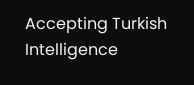Accepting Turkish Intelligence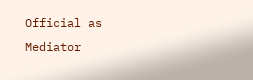Official as Mediator